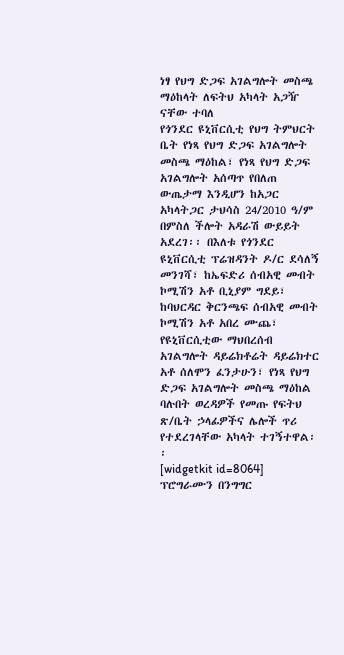ነፃ የህግ ድጋፍ አገልግሎት መስጫ ማዕከላት ለፍትህ አካላት አጋዥ ናቸው ተባለ
የጎንደር ዩኒቨርሲቲ የህግ ትምህርት ቤት የነጻ የህግ ድጋፍ አገልግሎት መስጫ ማዕከል፣ የነጻ የህግ ድጋፍ አገልግሎት አሰጣጥ የበለጠ ውጤታማ እንዲሆን ከአጋር አካላትጋር ታህሳስ 24/2010 ዓ/ም በምስለ ችሎት አዳራሽ ውይይት አደረገ፡፡ በእለቱ የጎንደር ዩኒቨርሲቲ ፕሬዝዳንት ዶ/ር ደሳለኝ መንገሻ፣ ከኤፍድሪ ሰብአዊ መብት ኮሚሽን አቶ ቢኒያም ግደይ፣ ከባህርዳር ቅርንጫፍ ሰብአዊ መብት ኮሚሽን አቶ አበረ ሙጨ፣ የዩኒቨርሲቲው ማህበረሰብ አገልግሎት ዳይሬክቶሬት ዳይሬክተር አቶ ሰለሞን ፈንታሁን፣ የነጻ የህግ ድጋፍ አገልግሎት መስጫ ማዕከል ባሉበት ወረዳዎች የመጡ የፍትህ ጽ/ቤት ኃላፊዎችና ሌሎች ጥሪ የተደረገላቸው አካላት ተገኝተዋል፡፡
[widgetkit id=8064]
ፕሮግራሙን በንግግር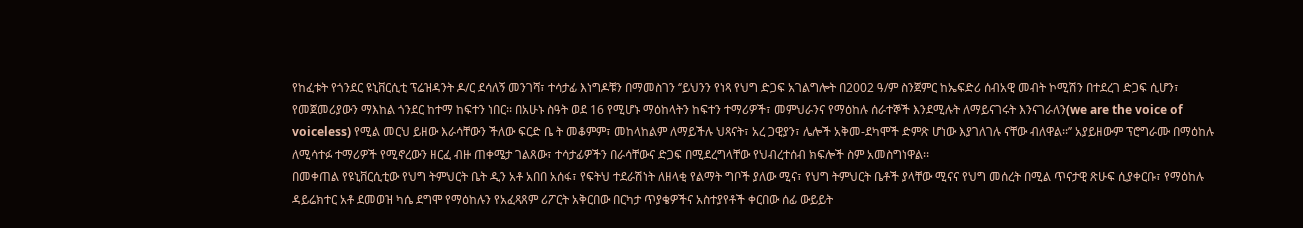የከፈቱት የጎንደር ዩኒቨርሲቲ ፕሬዝዳንት ዶ/ር ደሳለኝ መንገሻ፣ ተሳታፊ እነግዶቹን በማመስገን ‘’ይህንን የነጻ የህግ ድጋፍ አገልግሎት በ2002 ዓ/ም ስንጀምር ከኤፍድሪ ሰብአዊ መብት ኮሚሽን በተደረገ ድጋፍ ሲሆን፣ የመጀመሪያውን ማእከል ጎንደር ከተማ ከፍተን ነበር፡፡ በአሁኑ ስዓት ወደ 16 የሚሆኑ ማዕከላትን ከፍተን ተማሪዎች፣ መምህራንና የማዕከሉ ሰራተኞች እንደሚሉት ለማይናገሩት እንናገራለን(we are the voice of voiceless) የሚል መርህ ይዘው እራሳቸውን ችለው ፍርድ ቤ ት መቆምም፣ መከላከልም ለማይችሉ ህጻናት፣ አረ ጋዊያን፣ ሌሎች አቅመ-ደካሞች ድምጽ ሆነው እያገለገሉ ናቸው ብለዋል፡፡’’ አያይዘውም ፕሮግራሙ በማዕከሉ ለሚሳተፉ ተማሪዎች የሚኖረውን ዘርፈ ብዙ ጠቀሜታ ገልጸው፣ ተሳታፊዎችን በራሳቸውና ድጋፍ በሚደረግላቸው የህብረተሰብ ክፍሎች ስም አመስግነዋል፡፡
በመቀጠል የዩኒቨርሲቲው የህግ ትምህርት ቤት ዲን አቶ አበበ አሰፋ፣ የፍትህ ተደራሽነት ለዘላቂ የልማት ግቦች ያለው ሚና፣ የህግ ትምህርት ቤቶች ያላቸው ሚናና የህግ መሰረት በሚል ጥናታዊ ጽሁፍ ሲያቀርቡ፣ የማዕከሉ ዳይሬክተር አቶ ደመወዝ ካሴ ደግሞ የማዕከሉን የአፈጻጸም ሪፖርት አቅርበው በርካታ ጥያቄዎችና አስተያየቶች ቀርበው ሰፊ ውይይት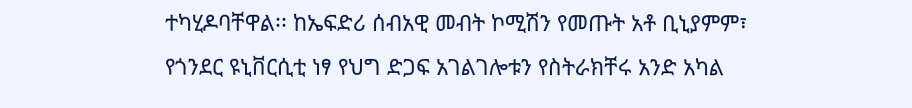ተካሂዶባቸዋል፡፡ ከኤፍድሪ ሰብአዊ መብት ኮሚሽን የመጡት አቶ ቢኒያምም፣ የጎንደር ዩኒቨርሲቲ ነፃ የህግ ድጋፍ አገልገሎቱን የስትራክቸሩ አንድ አካል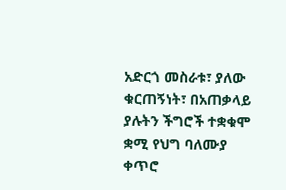አድርጎ መስራቱ፣ ያለው ቁርጠኝነት፣ በአጠቃላይ ያሉትን ችግሮች ተቋቁሞ ቋሚ የህግ ባለሙያ ቀጥሮ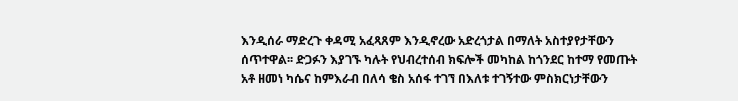እንዲሰራ ማድረጉ ቀዳሚ አፈጻጸም እንዲኖረው አድረጎታል በማለት አስተያየታቸውን ሰጥተዋል፡፡ ድጋፉን እያገኙ ካሉት የህብረተሰብ ክፍሎች መካከል ከጎንደር ከተማ የመጡት አቶ ዘመነ ካሴና ከምእራብ በለሳ ቄስ አሰፋ ተገኘ በእለቱ ተገኝተው ምስክርነታቸውን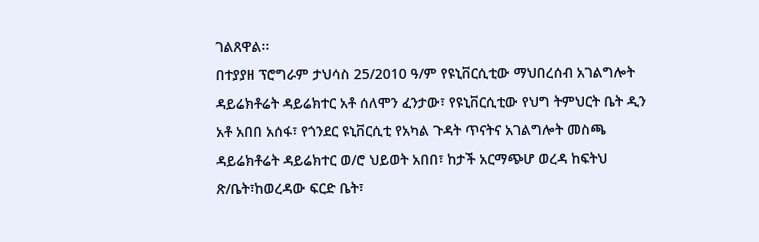ገልጸዋል፡፡
በተያያዘ ፕሮግራም ታህሳስ 25/2010 ዓ/ም የዩኒቨርሲቲው ማህበረሰብ አገልግሎት ዳይሬክቶሬት ዳይሬክተር አቶ ሰለሞን ፈንታው፣ የዩኒቨርሲቲው የህግ ትምህርት ቤት ዲን አቶ አበበ አሰፋ፣ የጎንደር ዩኒቨርሲቲ የአካል ጉዳት ጥናትና አገልግሎት መስጫ ዳይሬክቶሬት ዳይሬክተር ወ/ሮ ህይወት አበበ፣ ከታች አርማጭሆ ወረዳ ከፍትህ ጽ/ቤት፣ከወረዳው ፍርድ ቤት፣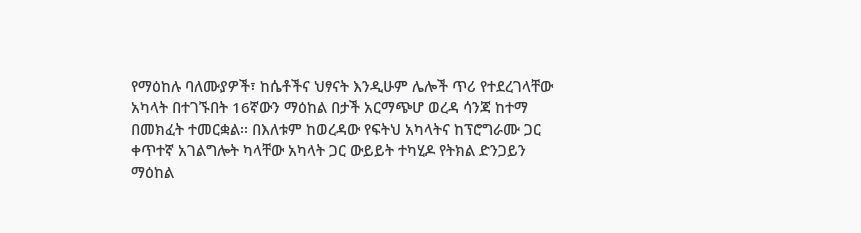የማዕከሉ ባለሙያዎች፣ ከሴቶችና ህፃናት እንዲሁም ሌሎች ጥሪ የተደረገላቸው አካላት በተገኙበት 16ኛውን ማዕከል በታች አርማጭሆ ወረዳ ሳንጃ ከተማ በመክፈት ተመርቋል፡፡ በእለቱም ከወረዳው የፍትህ አካላትና ከፕሮግራሙ ጋር ቀጥተኛ አገልግሎት ካላቸው አካላት ጋር ውይይት ተካሂዶ የትክል ድንጋይን ማዕከል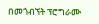በመጎብኘት ፕሮግራሙ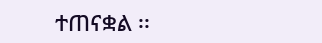ተጠናቋል ፡፡